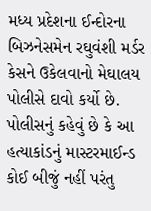મધ્ય પ્રદેશના ઈન્દોરના બિઝનેસમેન રઘુવંશી મર્ડર કેસને ઉકેલવાનો મેઘાલય પોલીસે દાવો કર્યો છે. પોલીસનું કહેવું છે કે આ હત્યાકાંડનું માસ્ટરમાઈન્ડ કોઈ બીજું નહીં પરંતુ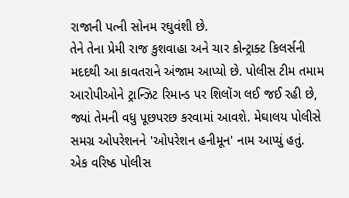રાજાની પત્ની સોનમ રઘુવંશી છે.
તેને તેના પ્રેમી રાજ કુશવાહા અને ચાર કોન્ટ્રાક્ટ કિલર્સની મદદથી આ કાવતરાને અંજામ આપ્યો છે. પોલીસ ટીમ તમામ આરોપીઓને ટ્રાન્ઝિટ રિમાન્ડ પર શિલોંગ લઈ જઈ રહી છે, જ્યાં તેમની વધુ પૂછપરછ કરવામાં આવશે. મેઘાલય પોલીસે સમગ્ર ઓપરેશનને 'ઓપરેશન હનીમૂન' નામ આપ્યું હતું.
એક વરિષ્ઠ પોલીસ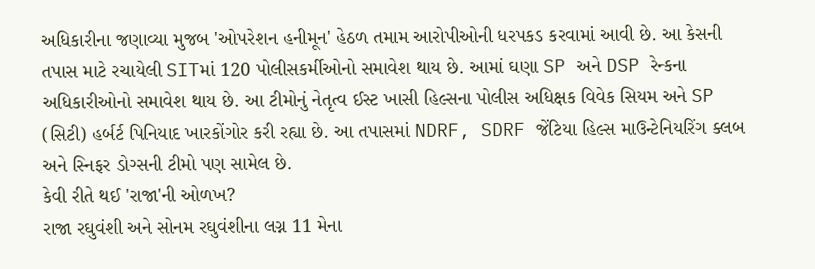અધિકારીના જણાવ્યા મુજબ 'ઓપરેશન હનીમૂન' હેઠળ તમામ આરોપીઓની ધરપકડ કરવામાં આવી છે. આ કેસની તપાસ માટે રચાયેલી SITમાં 120 પોલીસકર્મીઓનો સમાવેશ થાય છે. આમાં ઘણા SP અને DSP રેન્કના અધિકારીઓનો સમાવેશ થાય છે. આ ટીમોનું નેતૃત્વ ઈસ્ટ ખાસી હિલ્સના પોલીસ અધિક્ષક વિવેક સિયમ અને SP (સિટી) હર્બર્ટ પિનિયાદ ખારકોંગોર કરી રહ્યા છે. આ તપાસમાં NDRF, SDRF જેંટિયા હિલ્સ માઉન્ટેનિયરિંગ ક્લબ અને સ્નિફર ડોગ્સની ટીમો પણ સામેલ છે.
કેવી રીતે થઈ 'રાજા'ની ઓળખ?
રાજા રઘુવંશી અને સોનમ રઘુવંશીના લગ્ન 11 મેના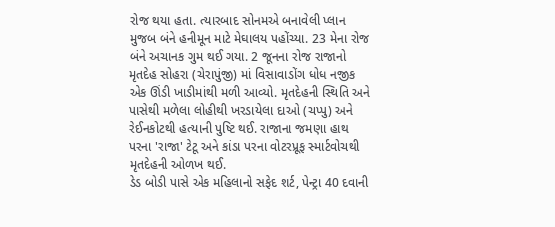રોજ થયા હતા. ત્યારબાદ સોનમએ બનાવેલી પ્લાન મુજબ બંને હનીમૂન માટે મેઘાલય પહોંચ્યા. 23 મેના રોજ બંને અચાનક ગુમ થઈ ગયા. 2 જૂનના રોજ રાજાનો મૃતદેહ સોહરા (ચેરાપુંજી) માં વિસાવાડોંગ ધોધ નજીક એક ઊંડી ખાડીમાંથી મળી આવ્યો. મૃતદેહની સ્થિતિ અને પાસેથી મળેલા લોહીથી ખરડાયેલા દાઓ (ચપ્પુ) અને રેઈનકોટથી હત્યાની પુષ્ટિ થઈ. રાજાના જમણા હાથ પરના 'રાજા' ટેટૂ અને કાંડા પરના વોટરપ્રૂફ સ્માર્ટવોચથી મૃતદેહની ઓળખ થઈ.
ડેડ બોડી પાસે એક મહિલાનો સફેદ શર્ટ, પેન્ટ્રા 40 દવાની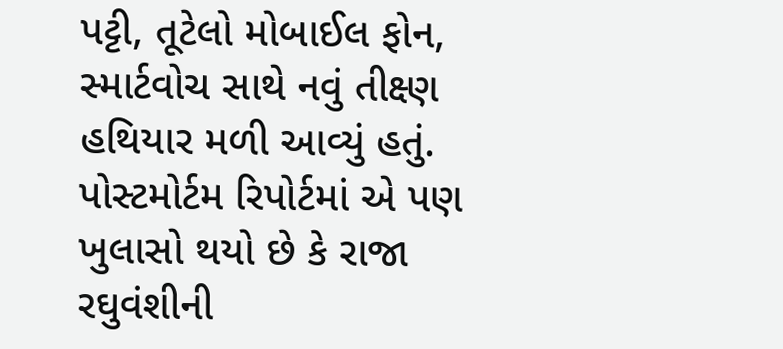પટ્ટી, તૂટેલો મોબાઈલ ફોન, સ્માર્ટવોચ સાથે નવું તીક્ષ્ણ હથિયાર મળી આવ્યું હતું. પોસ્ટમોર્ટમ રિપોર્ટમાં એ પણ ખુલાસો થયો છે કે રાજા રઘુવંશીની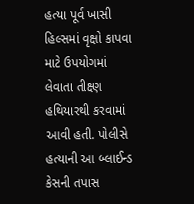હત્યા પૂર્વ ખાસી હિલ્સમાં વૃક્ષો કાપવા માટે ઉપયોગમાં લેવાતા તીક્ષ્ણ હથિયારથી કરવામાં આવી હતી. પોલીસે હત્યાની આ બ્લાઈન્ડ કેસની તપાસ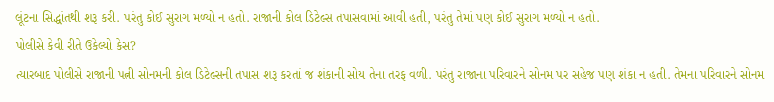લૂંટના સિદ્ધાંતથી શરૂ કરી. પરંતુ કોઈ સુરાગ મળ્યો ન હતો. રાજાની કોલ ડિટેલ્સ તપાસવામાં આવી હતી, પરંતુ તેમાં પણ કોઈ સુરાગ મળ્યો ન હતો.
પોલીસે કેવી રીતે ઉકેલ્યો કેસ?
ત્યારબાદ પોલીસે રાજાની પત્ની સોનમની કોલ ડિટેલ્સની તપાસ શરૂ કરતાં જ શંકાની સોય તેના તરફ વળી. પરંતુ રાજાના પરિવારને સોનમ પર સહેજ પણ શંકા ન હતી. તેમના પરિવારને સોનમ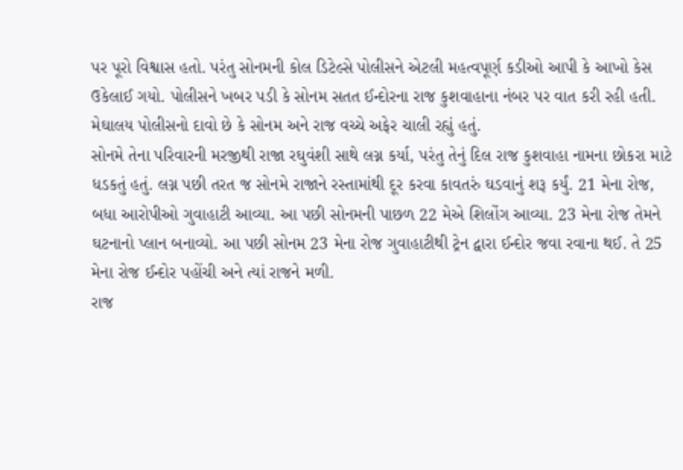પર પૂરો વિશ્વાસ હતો. પરંતુ સોનમની કોલ ડિટેલ્સે પોલીસને એટલી મહત્વપૂર્ણ કડીઓ આપી કે આખો કેસ ઉકેલાઈ ગયો. પોલીસને ખબર પડી કે સોનમ સતત ઈન્દોરના રાજ કુશવાહાના નંબર પર વાત કરી રહી હતી. મેઘાલય પોલીસનો દાવો છે કે સોનમ અને રાજ વચ્ચે અફેર ચાલી રહ્યું હતું.
સોનમે તેના પરિવારની મરજીથી રાજા રઘુવંશી સાથે લગ્ન કર્યા, પરંતુ તેનું દિલ રાજ કુશવાહા નામના છોકરા માટે ધડકતું હતું. લગ્ન પછી તરત જ સોનમે રાજાને રસ્તામાંથી દૂર કરવા કાવતરું ઘડવાનું શરૂ કર્યું. 21 મેના રોજ, બધા આરોપીઓ ગુવાહાટી આવ્યા. આ પછી સોનમની પાછળ 22 મેએ શિલોંગ આવ્યા. 23 મેના રોજ તેમને ઘટનાનો પ્લાન બનાવ્યો. આ પછી સોનમ 23 મેના રોજ ગુવાહાટીથી ટ્રેન દ્વારા ઈન્દોર જવા રવાના થઈ. તે 25 મેના રોજ ઈન્દોર પહોંચી અને ત્યાં રાજને મળી.
રાજ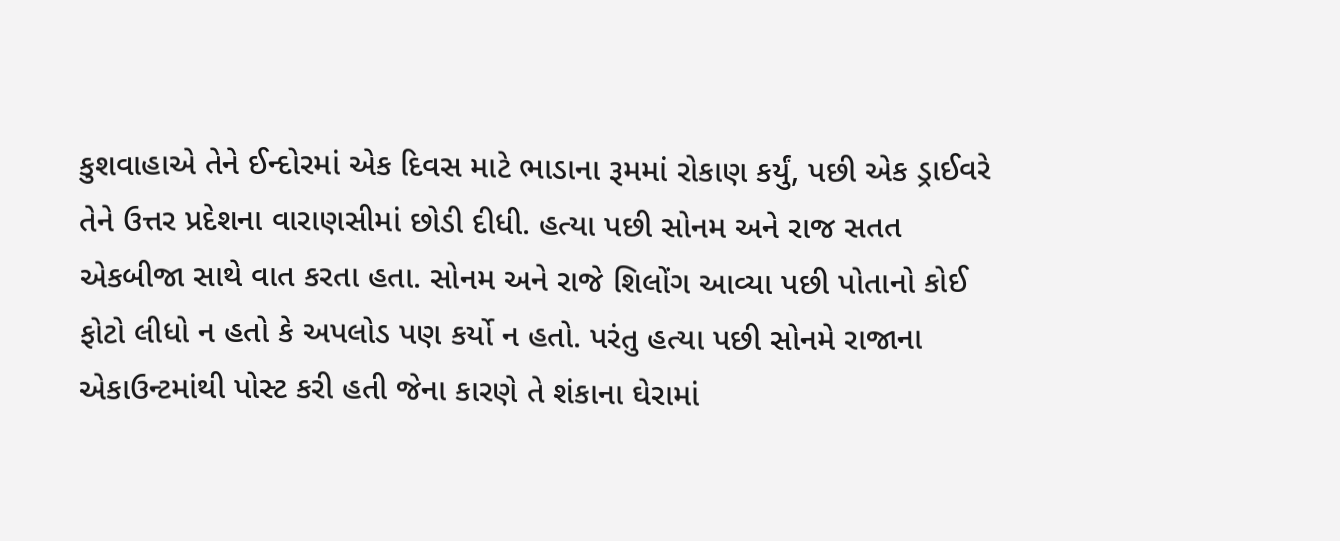કુશવાહાએ તેને ઈન્દોરમાં એક દિવસ માટે ભાડાના રૂમમાં રોકાણ કર્યું, પછી એક ડ્રાઈવરે તેને ઉત્તર પ્રદેશના વારાણસીમાં છોડી દીધી. હત્યા પછી સોનમ અને રાજ સતત એકબીજા સાથે વાત કરતા હતા. સોનમ અને રાજે શિલોંગ આવ્યા પછી પોતાનો કોઈ ફોટો લીધો ન હતો કે અપલોડ પણ કર્યો ન હતો. પરંતુ હત્યા પછી સોનમે રાજાના એકાઉન્ટમાંથી પોસ્ટ કરી હતી જેના કારણે તે શંકાના ઘેરામાં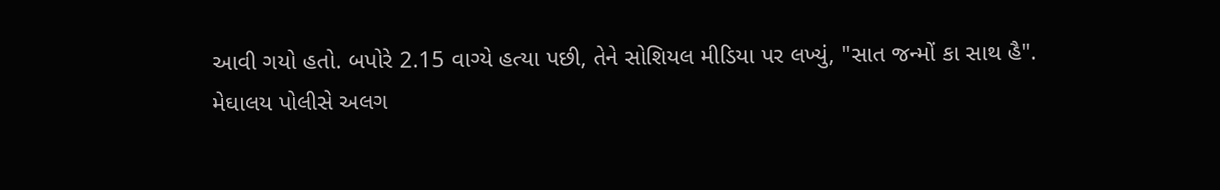આવી ગયો હતો. બપોરે 2.15 વાગ્યે હત્યા પછી, તેને સોશિયલ મીડિયા પર લખ્યું, "સાત જન્મોં કા સાથ હૈ".
મેઘાલય પોલીસે અલગ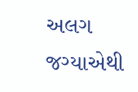અલગ જગ્યાએથી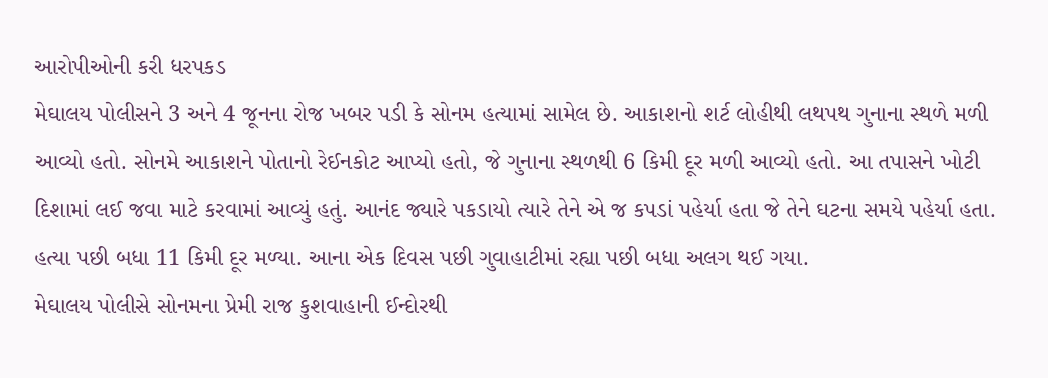આરોપીઓની કરી ધરપકડ
મેઘાલય પોલીસને 3 અને 4 જૂનના રોજ ખબર પડી કે સોનમ હત્યામાં સામેલ છે. આકાશનો શર્ટ લોહીથી લથપથ ગુનાના સ્થળે મળી આવ્યો હતો. સોનમે આકાશને પોતાનો રેઈનકોટ આપ્યો હતો, જે ગુનાના સ્થળથી 6 કિમી દૂર મળી આવ્યો હતો. આ તપાસને ખોટી દિશામાં લઈ જવા માટે કરવામાં આવ્યું હતું. આનંદ જ્યારે પકડાયો ત્યારે તેને એ જ કપડાં પહેર્યા હતા જે તેને ઘટના સમયે પહેર્યા હતા. હત્યા પછી બધા 11 કિમી દૂર મળ્યા. આના એક દિવસ પછી ગુવાહાટીમાં રહ્યા પછી બધા અલગ થઈ ગયા.
મેઘાલય પોલીસે સોનમના પ્રેમી રાજ કુશવાહાની ઈન્દોરથી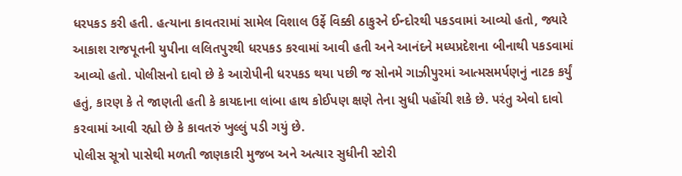ધરપકડ કરી હતી. હત્યાના કાવતરામાં સામેલ વિશાલ ઉર્ફે વિક્કી ઠાકુરને ઈન્દોરથી પકડવામાં આવ્યો હતો, જ્યારે આકાશ રાજપૂતની યુપીના લલિતપુરથી ધરપકડ કરવામાં આવી હતી અને આનંદને મધ્યપ્રદેશના બીનાથી પકડવામાં આવ્યો હતો. પોલીસનો દાવો છે કે આરોપીની ધરપકડ થયા પછી જ સોનમે ગાઝીપુરમાં આત્મસમર્પણનું નાટક કર્યું હતું, કારણ કે તે જાણતી હતી કે કાયદાના લાંબા હાથ કોઈપણ ક્ષણે તેના સુધી પહોંચી શકે છે. પરંતુ એવો દાવો કરવામાં આવી રહ્યો છે કે કાવતરું ખુલ્લું પડી ગયું છે.
પોલીસ સૂત્રો પાસેથી મળતી જાણકારી મુજબ અને અત્યાર સુધીની સ્ટોરી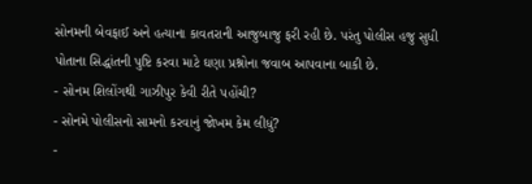સોનમની બેવફાઈ અને હત્યાના કાવતરાની આજુબાજુ ફરી રહી છે. પરંતુ પોલીસ હજુ સુધી પોતાના સિદ્ધાંતની પુષ્ટિ કરવા માટે ઘણા પ્રશ્નોના જવાબ આપવાના બાકી છે.
- સોનમ શિલોંગથી ગાઝીપુર કેવી રીતે પહોંચી?
- સોનમે પોલીસનો સામનો કરવાનું જોખમ કેમ લીધું?
-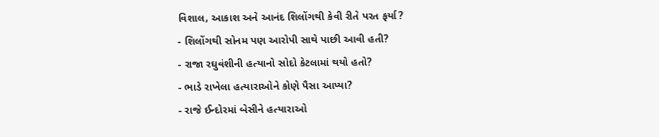વિશાલ, આકાશ અને આનંદ શિલોંગથી કેવી રીતે પરત ફર્યા?
- શિલોંગથી સોનમ પણ આરોપી સાથે પાછી આવી હતી?
- રાજા રઘુવંશીની હત્યાનો સોદો કેટલામાં થયો હતો?
- ભાડે રાખેલા હત્યારાઓને કોણે પૈસા આપ્યા?
- રાજે ઈન્દોરમાં બેસીને હત્યારાઓ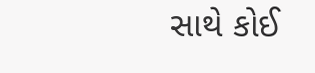સાથે કોઈ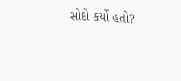સોદો કર્યો હતો?